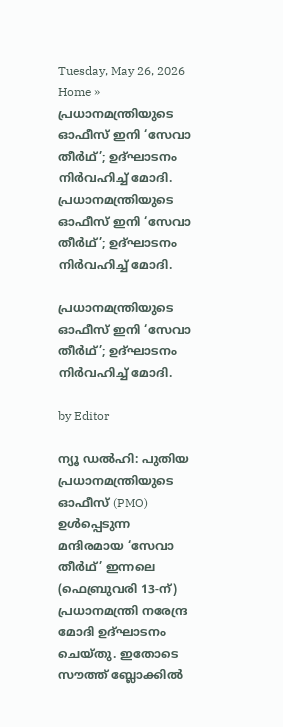Tuesday, May 26, 2026
Home » പ്രധാനമന്ത്രിയുടെ ഓഫീസ് ഇനി ‘സേവാ തീർഥ്’; ഉദ്ഘാടനം നിർവഹിച്ച് മോദി.
പ്രധാനമന്ത്രിയുടെ ഓഫീസ് ഇനി ‘സേവാ തീർഥ്’; ഉദ്ഘാടനം നിർവഹിച്ച് മോദി.

പ്രധാനമന്ത്രിയുടെ ഓഫീസ് ഇനി ‘സേവാ തീർഥ്’; ഉദ്ഘാടനം നിർവഹിച്ച് മോദി.

by Editor

ന്യൂ ഡൽഹി: പുതിയ പ്രധാനമന്ത്രിയുടെ ഓഫീസ് (PMO) ഉൾപ്പെടുന്ന മന്ദിരമായ ‘സേവാ തീർഥ്’ ഇന്നലെ (ഫെബ്രുവരി 13-ന്) പ്രധാനമന്ത്രി നരേന്ദ്ര മോദി ഉദ്ഘാടനം ചെയ്തു. ഇതോടെ സൗത്ത് ബ്ലോക്കിൽ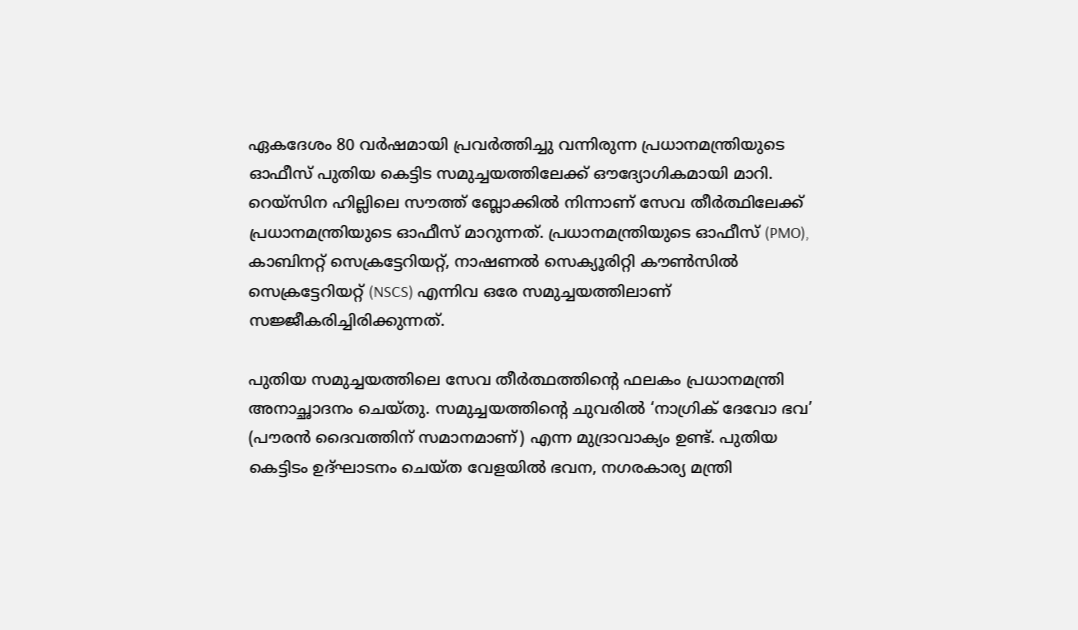ഏകദേശം 80 വർഷമായി പ്രവർത്തിച്ചു വന്നിരുന്ന പ്രധാനമന്ത്രിയുടെ ഓഫീസ് പുതിയ കെട്ടിട സമുച്ചയത്തിലേക്ക് ഔദ്യോഗികമായി മാറി. റെയ്‌സിന ഹില്ലിലെ സൗത്ത് ബ്ലോക്കിൽ നിന്നാണ് സേവ തീർത്ഥിലേക്ക് പ്രധാനമന്ത്രിയുടെ ഓഫീസ് മാറുന്നത്. പ്രധാനമന്ത്രിയുടെ ഓഫീസ് (PMO), കാബിനറ്റ് സെക്രട്ടേറിയറ്റ്, നാഷണൽ സെക്യൂരിറ്റി കൗൺസിൽ സെക്രട്ടേറിയറ്റ് (NSCS) എന്നിവ ഒരേ സമുച്ചയത്തിലാണ് സജ്ജീകരിച്ചിരിക്കുന്നത്.

പുതിയ സമുച്ചയത്തിലെ സേവ തീർത്ഥത്തിൻ്റെ ഫലകം പ്രധാനമന്ത്രി അനാച്ഛാദനം ചെയ്തു. സമുച്ചയത്തിൻ്റെ ചുവരിൽ ‘നാഗ്രിക് ദേവോ ഭവ’ (പൗരൻ ദൈവത്തിന് സമാനമാണ്) എന്ന മുദ്രാവാക്യം ഉണ്ട്. പുതിയ കെട്ടിടം ഉദ്ഘാടനം ചെയ്‌ത വേളയിൽ ഭവന, നഗരകാര്യ മന്ത്രി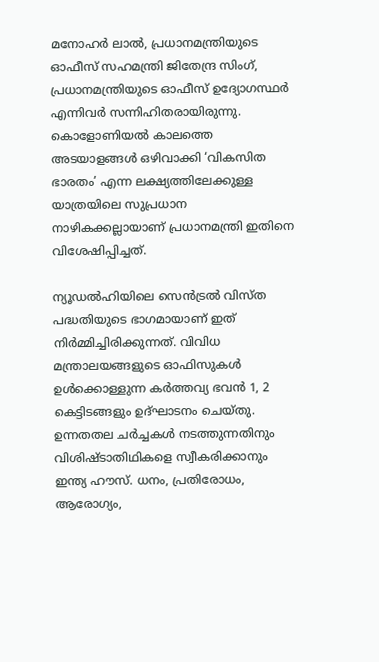മനോഹർ ലാൽ, പ്രധാനമന്ത്രിയുടെ ഓഫീസ് സഹമന്ത്രി ജിതേന്ദ്ര സിംഗ്, പ്രധാനമന്ത്രിയുടെ ഓഫീസ് ഉദ്യോഗസ്ഥർ എന്നിവർ സന്നിഹിതരായിരുന്നു. കൊളോണിയൽ കാലത്തെ അടയാളങ്ങൾ ഒഴിവാക്കി ‘വികസിത ഭാരതം’ എന്ന ലക്ഷ്യത്തിലേക്കുള്ള യാത്രയിലെ സുപ്രധാന നാഴികക്കല്ലായാണ് പ്രധാനമന്ത്രി ഇതിനെ വിശേഷിപ്പിച്ചത്.

ന്യൂഡൽഹിയിലെ സെൻട്രൽ വിസ്ത പദ്ധതിയുടെ ഭാഗമായാണ് ഇത് നിർമ്മിച്ചിരിക്കുന്നത്. വിവിധ മന്ത്രാലയങ്ങളുടെ ഓഫിസുകൾ ഉൾക്കൊള്ളുന്ന കർത്തവ്യ ഭവൻ 1, 2 കെട്ടിടങ്ങളും ഉദ്ഘാടനം ചെയ്തു. ഉന്നതതല ചർച്ചകൾ നടത്തുന്നതിനും വിശിഷ്‌ടാതിഥികളെ സ്വീകരിക്കാനും ഇന്ത്യ ഹൗസ്. ധനം, പ്രതിരോധം, ആരോഗ്യം,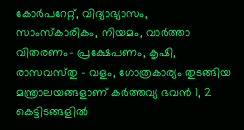കോർപറേറ്റ്, വിദ്യാഭ്യാസം, സാംസ്‌കാരികം, നിയമം, വാർത്താ വിതരണം- പ്രക്ഷേപണം, കൃഷി, രാസവസ്‌തു – വളം, ഗോത്രകാര്യം തുടങ്ങിയ മന്ത്രാലയങ്ങളാണ് കർത്തവ്യ ഭവൻ 1, 2 കെട്ടിടങ്ങളിൽ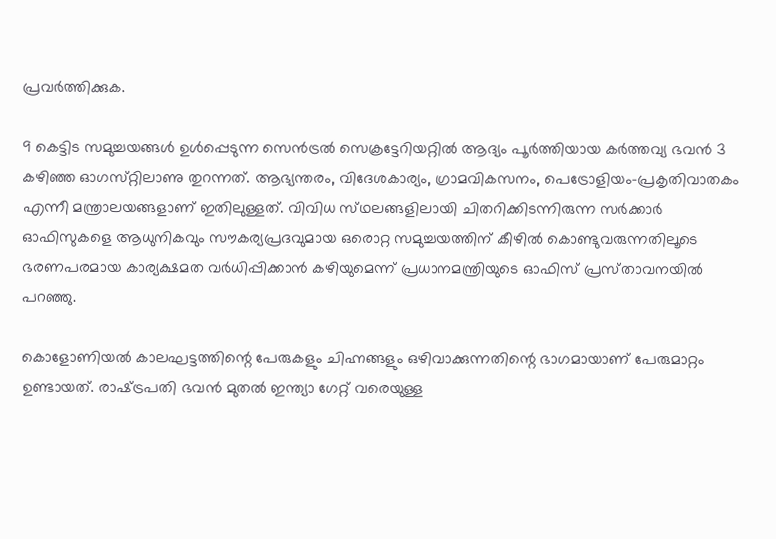പ്രവർത്തിക്കുക.

9 കെട്ടിട സമുച്ചയങ്ങൾ ഉൾപ്പെടുന്ന സെൻട്രൽ സെക്രട്ടേറിയറ്റിൽ ആദ്യം പൂർത്തിയായ കർത്തവ്യ ഭവൻ 3 കഴിഞ്ഞ ഓഗസ്‌റ്റിലാണു തുറന്നത്. ആഭ്യന്തരം, വിദേശകാര്യം, ഗ്രാമവികസനം, പെട്രോളിയം-പ്രകൃതിവാതകം എന്നീ മന്ത്രാലയങ്ങളാണ് ഇതിലുള്ളത്. വിവിധ സ്‌ഥലങ്ങളിലായി ചിതറിക്കിടന്നിരുന്ന സർക്കാർ ഓഫിസുകളെ ആധുനികവും സൗകര്യപ്രദവുമായ ഒരൊറ്റ സമുച്ചയത്തിന് കീഴിൽ കൊണ്ടുവരുന്നതിലൂടെ ഭരണപരമായ കാര്യക്ഷമത വർധിപ്പിക്കാൻ കഴിയുമെന്ന് പ്രധാനമന്ത്രിയുടെ ഓഫിസ് പ്രസ്‌താവനയിൽ പറഞ്ഞു.

കൊളോണിയൽ കാലഘട്ടത്തിന്റെ പേരുകളും ചിഹ്നങ്ങളും ഒഴിവാക്കുന്നതിന്റെ ഭാഗമായാണ് പേരുമാറ്റം ഉണ്ടായത്. രാഷ്‌ട്രപതി ഭവൻ മുതൽ ഇന്ത്യാ ഗേറ്റ് വരെയുള്ള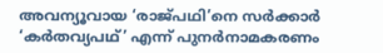അവന്യൂവായ ‘രാജ്പഥി’നെ സർക്കാർ ‘കർതവ്യപഥ്’ എന്ന് പുനർനാമകരണം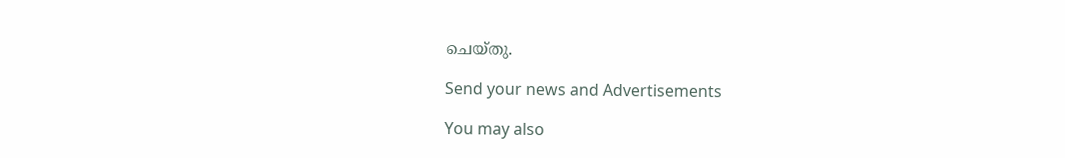ചെയ്തു.

Send your news and Advertisements

You may also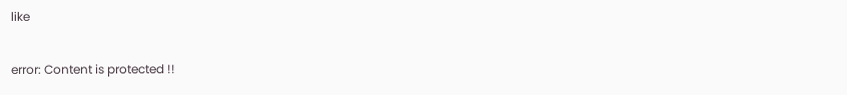like

error: Content is protected !!